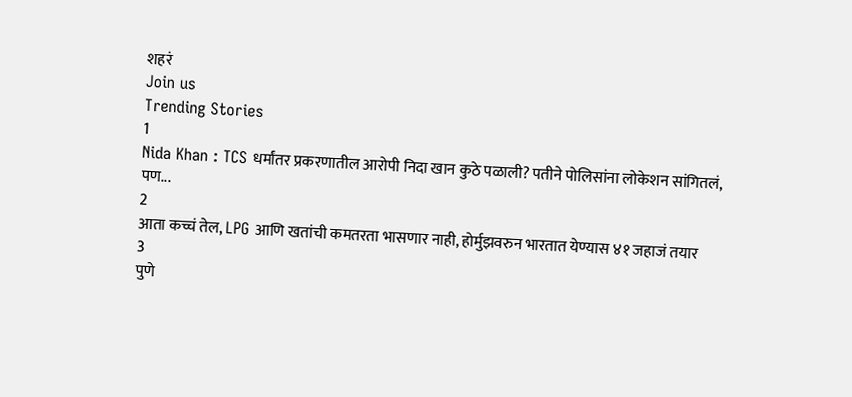शहरं
Join us
Trending Stories
1
Nida Khan : TCS धर्मांतर प्रकरणातील आरोपी निदा खान कुठे पळाली? पतीने पोलिसांना लोकेशन सांगितलं, पण...
2
आता कच्चं तेल, LPG आणि खतांची कमतरता भासणार नाही, होर्मुझवरुन भारतात येण्यास ४१ जहाजं तयार
3
पुणे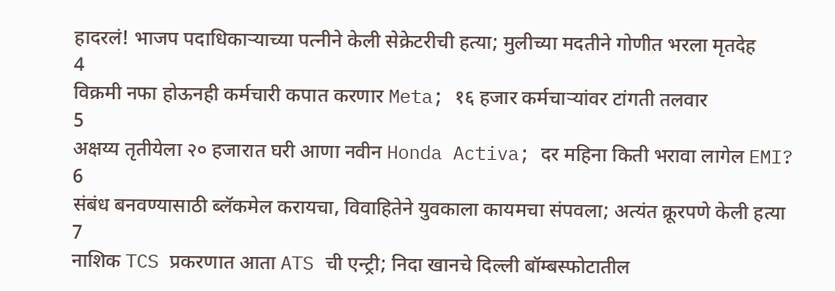हादरलं! भाजप पदाधिकाऱ्याच्या पत्नीने केली सेक्रेटरीची हत्या; मुलीच्या मदतीने गोणीत भरला मृतदेह
4
विक्रमी नफा होऊनही कर्मचारी कपात करणार Meta; १६ हजार कर्मचाऱ्यांवर टांगती तलवार
5
अक्षय्य तृतीयेला २० हजारात घरी आणा नवीन Honda Activa; दर महिना किती भरावा लागेल EMI?
6
संबंध बनवण्यासाठी ब्लॅकमेल करायचा, विवाहितेने युवकाला कायमचा संपवला; अत्यंत क्रूरपणे केली हत्या
7
नाशिक TCS प्रकरणात आता ATS ची एन्ट्री; निदा खानचे दिल्ली बॉम्बस्फोटातील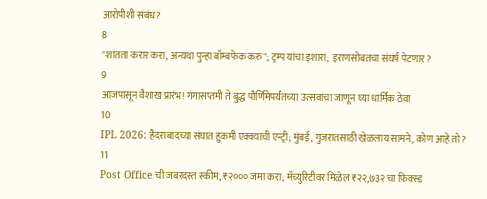आरोपीशी संबंध?
8
"शांतता करार करा, अन्यथा पुन्हा बॉम्बफेक करु"; ट्रम्प यांचा इशारा; इराणसोबतचा संघर्ष पेटणार?
9
आजपासून वैशाख प्रारंभ! गंगासप्तमी ते बुद्ध पौर्णिमेपर्यंतच्या उत्सवांचा जाणून घ्या धार्मिक ठेवा
10
IPL 2026: हैदराबादच्या संघात हुकमी एक्क्याची एन्ट्री; मुंबई, गुजरातसाठी खेळलाय सामने, कोण आहे तो?
11
Post Office ची जबरदस्त स्कीम, ₹२००० जमा करा; मॅच्युरिटीवर मिळेल ₹२२,७३२ चा फिक्स्ड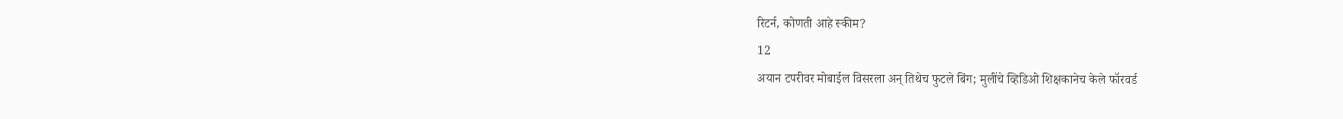रिटर्न, कोणती आहे स्कीम?
12
अयान टपरीवर मोबाईल विसरला अन् तिथेच फुटले बिंग; मुलींचे व्हिडिओ शिक्षकानेच केले फॉरवर्ड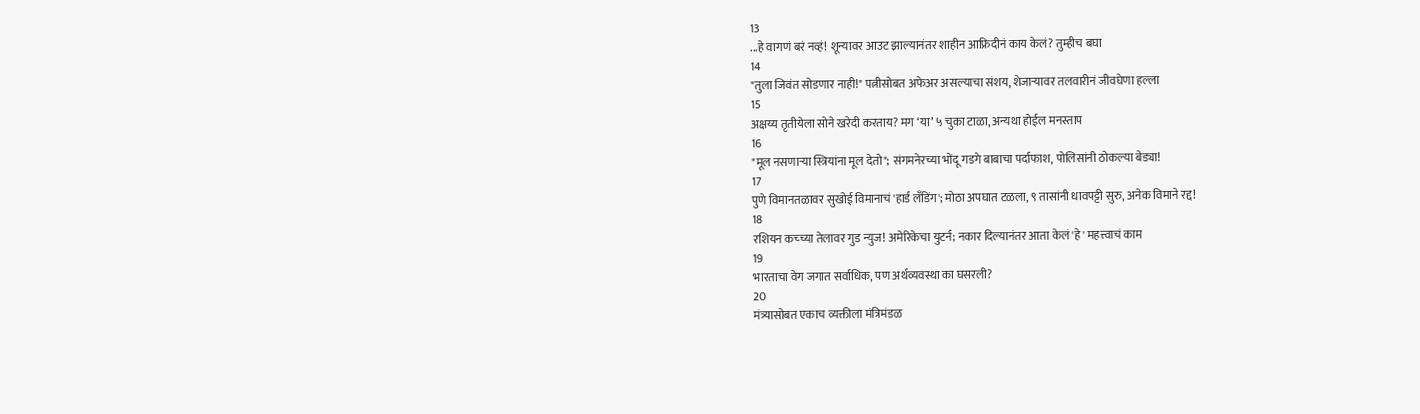13
...हे वागणं बरं नव्हं! शून्यावर आउट झाल्यानंतर शाहीन आफ्रिदीनं काय केलं? तुम्हीच बघा
14
"तुला जिवंत सोडणार नाही!" पत्नीसोबत अफेअर असल्याचा संशय, शेजाऱ्यावर तलवारीनं जीवघेणा हल्ला
15
अक्षय्य तृतीयेला सोने खरेदी करताय? मग ‘या’ ५ चुका टाळा, अन्यथा होईल मनस्ताप
16
"मूल नसणाऱ्या स्त्रियांना मूल देतो"; संगमनेरच्या भोंदू गडगे बाबाचा पर्दाफाश, पोलिसांनी ठोकल्या बेड्या!
17
पुणे विमानतळावर सुखोई विमानाचं 'हार्ड लँडिंग'; मोठा अपघात टळला, ९ तासांनी धावपट्टी सुरु, अनेक विमाने रद्द!
18
रशियन कच्च्या तेलावर गुड न्युज! अमेरिकेचा युटर्न; नकार दिल्यानंतर आता केलं 'हे' महत्त्वाचं काम
19
भारताचा वेग जगात सर्वाधिक, पण अर्थव्यवस्था का घसरली?
20
मंत्र्यासोबत एकाच व्यक्तीला मंत्रिमंडळ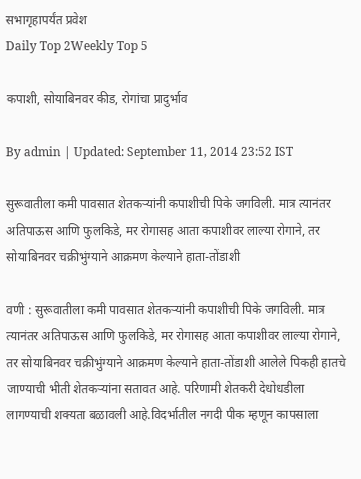सभागृहापर्यंत प्रवेश
Daily Top 2Weekly Top 5

कपाशी, सोयाबिनवर कीड, रोगांचा प्रादुर्भाव

By admin | Updated: September 11, 2014 23:52 IST

सुरूवातीला कमी पावसात शेतकऱ्यांनी कपाशीची पिके जगविली. मात्र त्यानंतर अतिपाऊस आणि फुलकिडे, मर रोगासह आता कपाशीवर लाल्या रोगाने, तर सोयाबिनवर चक्रीभुंग्याने आक्रमण केल्याने हाता-तोंडाशी

वणी : सुरूवातीला कमी पावसात शेतकऱ्यांनी कपाशीची पिके जगविली. मात्र त्यानंतर अतिपाऊस आणि फुलकिडे, मर रोगासह आता कपाशीवर लाल्या रोगाने, तर सोयाबिनवर चक्रीभुंग्याने आक्रमण केल्याने हाता-तोंडाशी आलेले पिकही हातचे जाण्याची भीती शेतकऱ्यांना सतावत आहे. परिणामी शेतकरी देधोधडीला लागण्याची शक्यता बळावली आहे.विदर्भातील नगदी पीक म्हणून कापसाला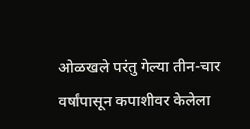ओळखले परंतु गेल्या तीन-चार वर्षांपासून कपाशीवर केलेला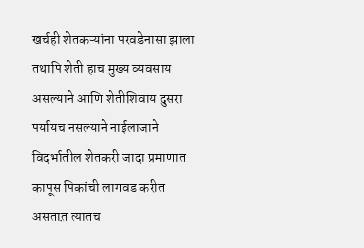खर्चही शेतकऱ्यांना परवडेनासा झाला तथापि शेती हाच मुख्य व्यवसाय असल्याने आणि शेतीशिवाय दुसरा पर्यायच नसल्याने नाईलाजाने विदर्भातील शेतकरी जादा प्रमाणात कापूस पिकांची लागवड करीत असतात़ त्यातच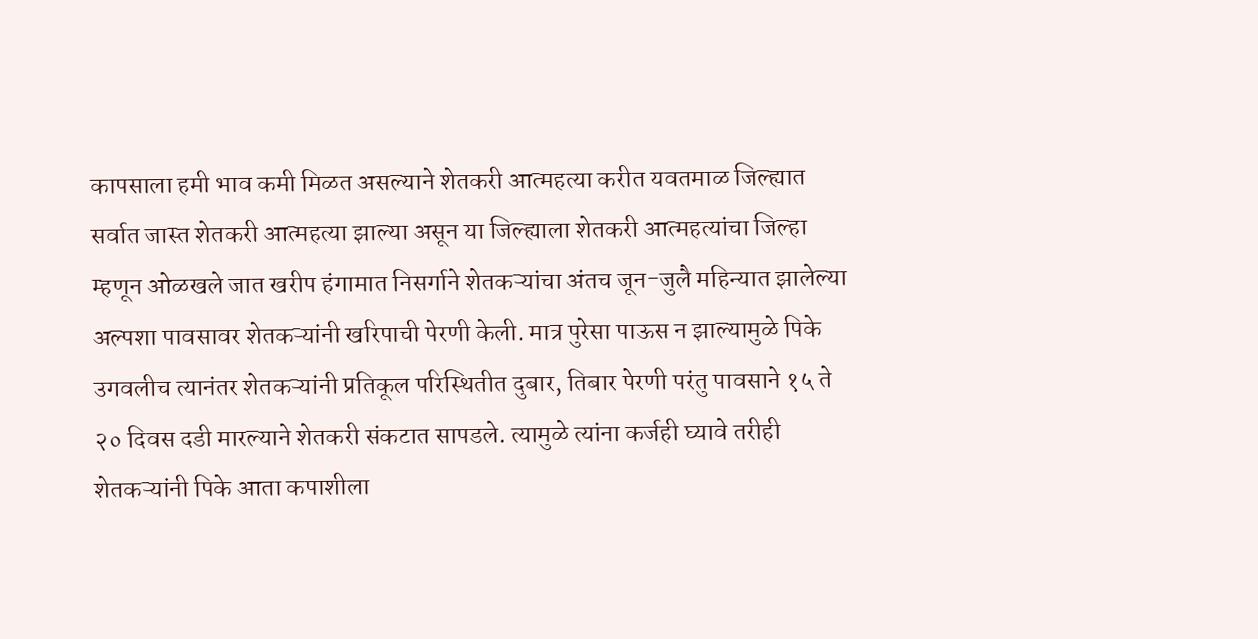कापसाला हमी भाव कमी मिळत असल्याने शेतकरी आत्महत्या करीत यवतमाळ जिल्ह्यात सर्वात जास्त शेतकरी आत्महत्या झाल्या असून या जिल्ह्याला शेतकरी आत्महत्यांचा जिल्हा म्हणून ओळखले जात खरीप हंगामात निसर्गाने शेतकऱ्यांचा अंतच जून-जुलै महिन्यात झालेल्या अल्पशा पावसावर शेतकऱ्यांनी खरिपाची पेरणी केली. मात्र पुरेसा पाऊस न झाल्यामुळे पिके उगवलीच त्यानंतर शेतकऱ्यांनी प्रतिकूल परिस्थितीत दुबार, तिबार पेरणी परंतु पावसाने १५ ते २० दिवस दडी मारल्याने शेतकरी संकटात सापडले. त्यामुळे त्यांना कर्जही घ्यावे तरीही शेतकऱ्यांनी पिके आता कपाशीला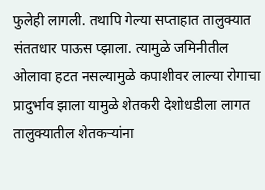फुलेही लागली. तथापि गेल्या सप्ताहात तालुक्यात संततधार पाऊस प्झाला. त्यामुळे जमिनीतील ओलावा हटत नसल्यामुळे कपाशीवर लाल्या रोगाचा प्रादुर्भाव झाला यामुळे शेतकरी देशोधडीला लागत तालुक्यातील शेतकऱ्यांना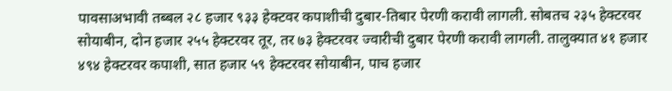पावसाअभावी तब्बल २८ हजार ९३३ हेक्टवर कपाशीची दुबार-तिबार पेरणी करावी लागली. सोबतच २३५ हेक्टरवर सोयाबीन, दोन हजार २५५ हेक्टरवर तूर, तर ७३ हेक्टरवर ज्वारीची दुबार पेरणी करावी लागली. तालुक्यात ४१ हजार ४९४ हेक्टरवर कपाशी, सात हजार ५९ हेक्टरवर सोयाबीन, पाच हजार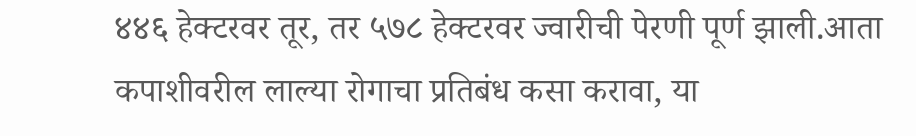४४६ हेक्टरवर तूर, तर ५७८ हेक्टरवर ज्वारीची पेरणी पूर्ण झाली.आता कपाशीवरील लाल्या रोगाचा प्रतिबंध कसा करावा, या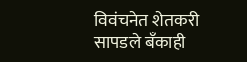विवंचनेत शेतकरी सापडले बँकाही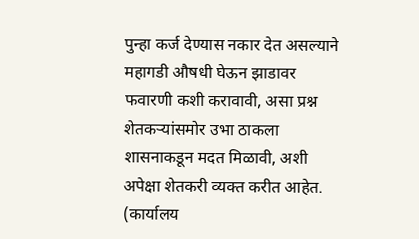पुन्हा कर्ज देण्यास नकार देत असल्याने महागडी औषधी घेऊन झाडावर फवारणी कशी करावावी, असा प्रश्न शेतकऱ्यांसमोर उभा ठाकला शासनाकडून मदत मिळावी, अशी अपेक्षा शेतकरी व्यक्त करीत आहेत. (कार्यालय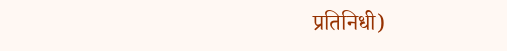प्रतिनिधी)